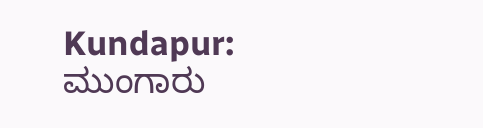Kundapur: ಮುಂಗಾರು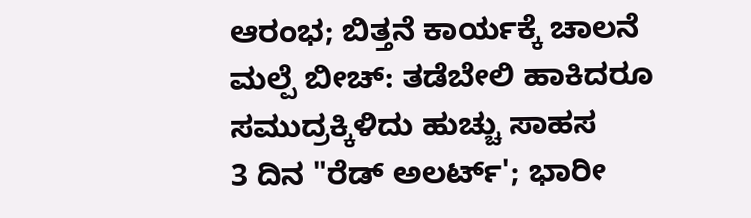ಆರಂಭ; ಬಿತ್ತನೆ ಕಾರ್ಯಕ್ಕೆ ಚಾಲನೆ
ಮಲ್ಪೆ ಬೀಚ್: ತಡೆಬೇಲಿ ಹಾಕಿದರೂ ಸಮುದ್ರಕ್ಕಿಳಿದು ಹುಚ್ಚು ಸಾಹಸ
3 ದಿನ "ರೆಡ್ ಅಲರ್ಟ್'; ಭಾರೀ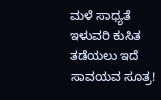ಮಳೆ ಸಾಧ್ಯತೆ
ಇಳುವರಿ ಕುಸಿತ ತಡೆಯಲು ಇದೆ ಸಾವಯವ ಸೂತ್ರ!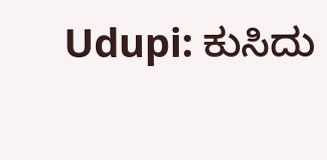Udupi: ಕುಸಿದು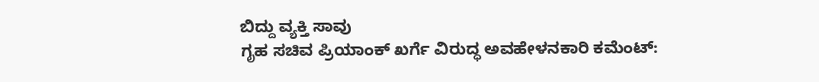ಬಿದ್ದು ವ್ಯಕ್ತಿ ಸಾವು
ಗೃಹ ಸಚಿವ ಪ್ರಿಯಾಂಕ್ ಖರ್ಗೆ ವಿರುದ್ಧ ಅವಹೇಳನಕಾರಿ ಕಮೆಂಟ್: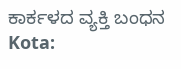ಕಾರ್ಕಳದ ವ್ಯಕ್ತಿ ಬಂಧನ
Kota: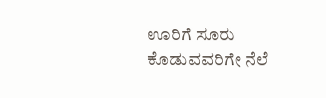ಊರಿಗೆ ಸೂರು ಕೊಡುವವರಿಗೇ ನೆಲೆ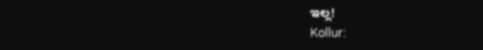ಇಲ್ಲ!
Kollur: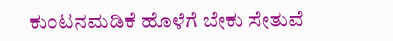ಕುಂಟನಮಡಿಕೆ ಹೊಳೆಗೆ ಬೇಕು ಸೇತುವೆ